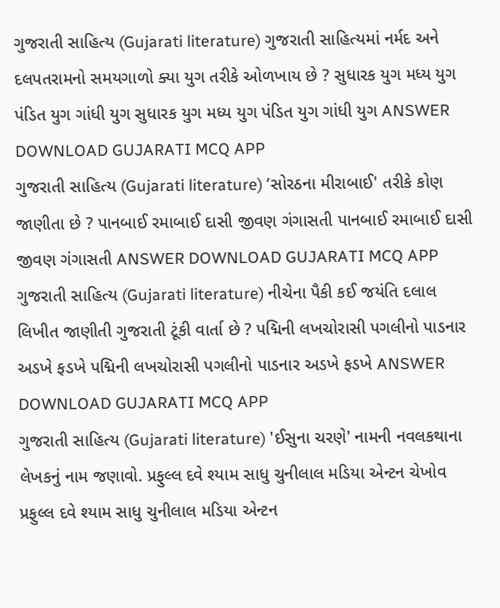ગુજરાતી સાહિત્ય (Gujarati literature) ગુજરાતી સાહિત્યમાં નર્મદ અને દલપતરામનો સમયગાળો ક્યા યુગ તરીકે ઓળખાય છે ? સુધારક યુગ મધ્ય યુગ પંડિત યુગ ગાંધી યુગ સુધારક યુગ મધ્ય યુગ પંડિત યુગ ગાંધી યુગ ANSWER DOWNLOAD GUJARATI MCQ APP
ગુજરાતી સાહિત્ય (Gujarati literature) ‘સોરઠના મીરાબાઈ' તરીકે કોણ જાણીતા છે ? પાનબાઈ રમાબાઈ દાસી જીવણ ગંગાસતી પાનબાઈ રમાબાઈ દાસી જીવણ ગંગાસતી ANSWER DOWNLOAD GUJARATI MCQ APP
ગુજરાતી સાહિત્ય (Gujarati literature) નીચેના પૈકી કઈ જયંતિ દલાલ લિખીત જાણીતી ગુજરાતી ટૂંકી વાર્તા છે ? પદ્મિની લખચોરાસી પગલીનો પાડનાર અડખે ફડખે પદ્મિની લખચોરાસી પગલીનો પાડનાર અડખે ફડખે ANSWER DOWNLOAD GUJARATI MCQ APP
ગુજરાતી સાહિત્ય (Gujarati literature) 'ઈસુના ચરણે' નામની નવલકથાના લેખકનું નામ જણાવો. પ્રફુલ્લ દવે શ્યામ સાધુ ચુનીલાલ મડિયા એન્ટન ચેખોવ પ્રફુલ્લ દવે શ્યામ સાધુ ચુનીલાલ મડિયા એન્ટન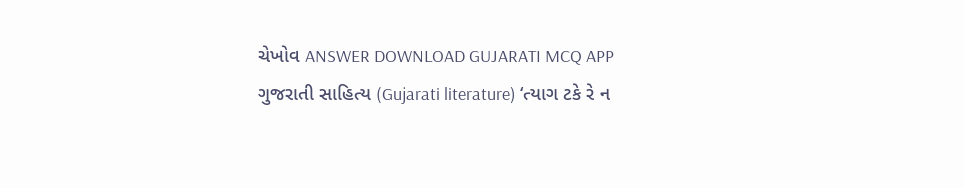ચેખોવ ANSWER DOWNLOAD GUJARATI MCQ APP
ગુજરાતી સાહિત્ય (Gujarati literature) ‘ત્યાગ ટકે રે ન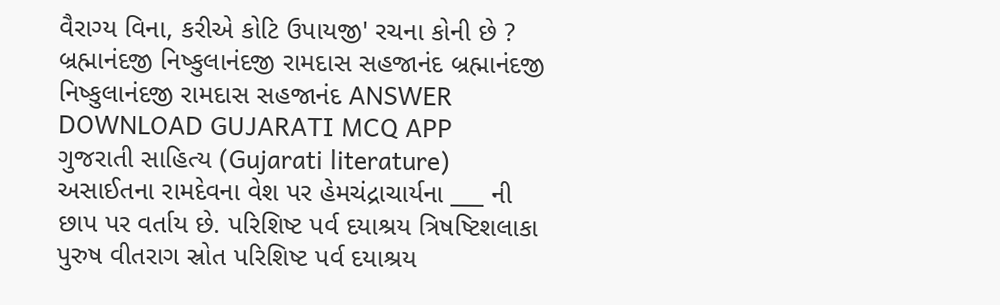વૈરાગ્ય વિના, કરીએ કોટિ ઉપાયજી' રચના કોની છે ? બ્રહ્માનંદજી નિષ્કુલાનંદજી રામદાસ સહજાનંદ બ્રહ્માનંદજી નિષ્કુલાનંદજી રામદાસ સહજાનંદ ANSWER DOWNLOAD GUJARATI MCQ APP
ગુજરાતી સાહિત્ય (Gujarati literature) અસાઈતના રામદેવના વેશ પર હેમચંદ્રાચાર્યના ___ ની છાપ પર વર્તાય છે. પરિશિષ્ટ પર્વ દયાશ્રય ત્રિષષ્ટિશલાકા પુરુષ વીતરાગ સ્રોત પરિશિષ્ટ પર્વ દયાશ્રય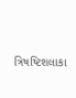ત્રિષષ્ટિશલાકા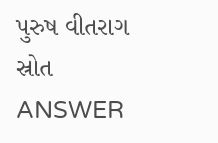પુરુષ વીતરાગ સ્રોત ANSWER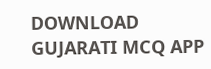DOWNLOAD GUJARATI MCQ APP